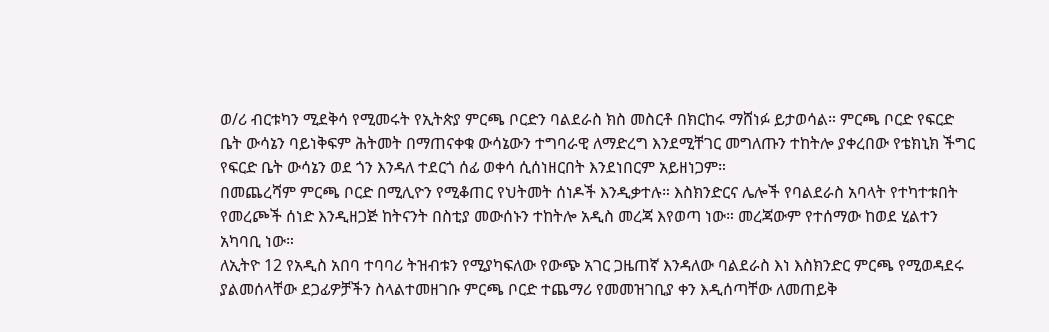ወ/ሪ ብርቱካን ሚደቅሳ የሚመሩት የኢትጵያ ምርጫ ቦርድን ባልደራስ ክስ መስርቶ በክርከሩ ማሸነፉ ይታወሳል። ምርጫ ቦርድ የፍርድ ቤት ውሳኔን ባይነቅፍም ሕትመት በማጠናቀቁ ውሳኔውን ተግባራዊ ለማድረግ እንደሚቸገር መግለጡን ተከትሎ ያቀረበው የቴክኒክ ችግር የፍርድ ቤት ውሳኔን ወደ ጎን እንዳለ ተደርጎ ሰፊ ወቀሳ ሲሰነዘርበት እንደነበርም አይዘነጋም።
በመጨረሻም ምርጫ ቦርድ በሚሊዮን የሚቆጠር የህትመት ሰነዶች እንዲቃተሉ። እስክንድርና ሌሎች የባልደራስ አባላት የተካተቱበት የመረጮች ሰነድ እንዲዘጋጅ ከትናንት በስቲያ መውሰኑን ተከትሎ አዲስ መረጃ እየወጣ ነው። መረጃውም የተሰማው ከወደ ሂልተን አካባቢ ነው።
ለኢትዮ 12 የአዲስ አበባ ተባባሪ ትዝብቱን የሚያካፍለው የውጭ አገር ጋዜጠኛ እንዳለው ባልደራስ እነ እስክንድር ምርጫ የሚወዳደሩ ያልመሰላቸው ደጋፊዎቻችን ስላልተመዘገቡ ምርጫ ቦርድ ተጨማሪ የመመዝገቢያ ቀን እዲሰጣቸው ለመጠይቅ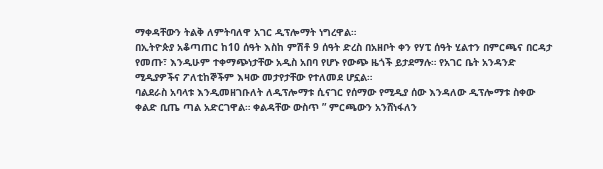ማቀዳቸውን ትልቅ ለምትባለዋ አገር ዲፕሎማት ነግረዋል።
በኢትዮጵያ አቆጣጠር ከ10 ሰዓት እስከ ምሽቶ 9 ሰዓት ድረስ በአዘቦት ቀን የሃፒ ሰዓት ሂልተን በምርጫና በርዳታ የመጡ፣ እንዲሁም ተቀማጭነታቸው አዲስ አበባ የሆኑ የውጭ ዜጎች ይታደማሉ። የአገር ቤት አንዳንድ ሚዲያዎችና ፖለቲከኞችም እዛው መታየታቸው የተለመደ ሆኗል።
ባልደራስ አባላቱ እንዲመዘገቡለት ለዲፕሎማቱ ሲናገር የሰማው የሚዲያ ሰው እንዳለው ዲፕሎማቱ ስቀው ቀልድ ቢጤ ጣል አድርገዋል። ቀልዳቸው ውስጥ ” ምርጫውን አንሸነፋለን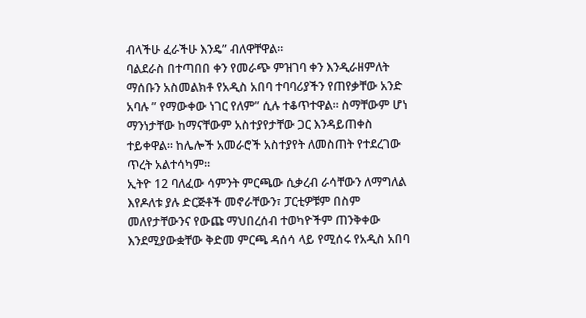ብላችሁ ፈራችሁ እንዴ” ብለዋቸዋል።
ባልደራስ በተጣበበ ቀን የመራጭ ምዝገባ ቀን እንዲራዘምለት ማሰቡን አስመልክቶ የአዲስ አበባ ተባባሪያችን የጠየቃቸው አንድ አባሉ ” የማውቀው ነገር የለም” ሲሉ ተቆጥተዋል። ስማቸውም ሆነ ማንነታቸው ከማናቸውም አስተያየታቸው ጋር እንዳይጠቀስ ተይቀዋል። ከሌሎች አመራሮች አስተያየት ለመስጠት የተደረገው ጥረት አልተሳካም።
ኢትዮ 12 ባለፈው ሳምንት ምርጫው ሲቃረብ ራሳቸውን ለማግለል እየዶለቱ ያሉ ድርጅቶች መኖራቸውን፣ ፓርቲዎቹም በስም መለየታቸውንና የውጩ ማህበረሰብ ተወካዮችም ጠንቅቀው እንደሚያውቋቸው ቅድመ ምርጫ ዳሰሳ ላይ የሚሰሩ የአዲስ አበባ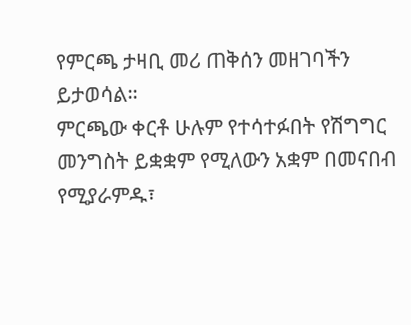የምርጫ ታዛቢ መሪ ጠቅሰን መዘገባችን ይታወሳል።
ምርጫው ቀርቶ ሁሉም የተሳተፉበት የሽግግር መንግስት ይቋቋም የሚለውን አቋም በመናበብ የሚያራምዱ፣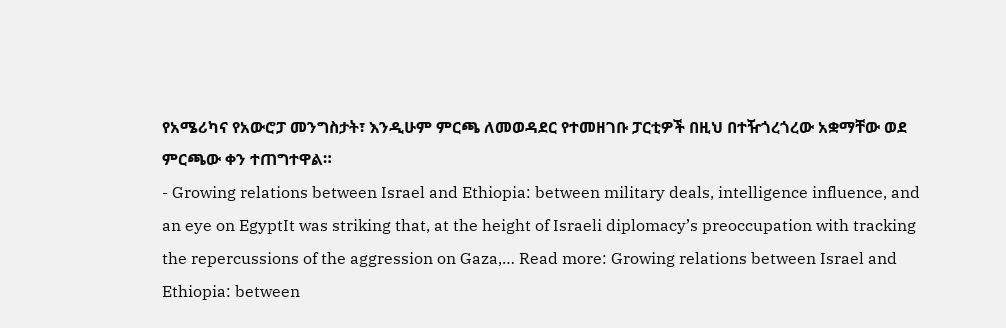የአሜሪካና የአውሮፓ መንግስታት፣ እንዲሁም ምርጫ ለመወዳደር የተመዘገቡ ፓርቲዎች በዚህ በተዥጎረጎረው አቋማቸው ወደ ምርጫው ቀን ተጠግተዋል።
- Growing relations between Israel and Ethiopia: between military deals, intelligence influence, and an eye on EgyptIt was striking that, at the height of Israeli diplomacy’s preoccupation with tracking the repercussions of the aggression on Gaza,… Read more: Growing relations between Israel and Ethiopia: between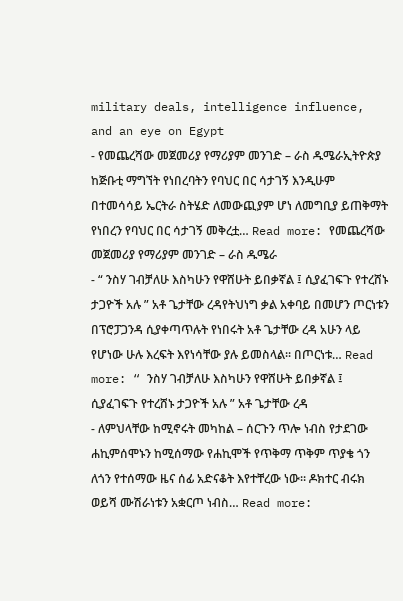military deals, intelligence influence, and an eye on Egypt
- የመጨረሻው መጀመሪያ የማሪያም መንገድ – ራስ ዱሜራኢትዮጵያ ከጅቡቲ ማግኘት የነበረባትን የባህር በር ሳታገኝ እንዲሁም በተመሳሳይ ኤርትራ ስትሄድ ለመውጪያም ሆነ ለመግቢያ ይጠቅማት የነበረን የባህር በር ሳታገኝ መቅረቷ… Read more: የመጨረሻው መጀመሪያ የማሪያም መንገድ – ራስ ዱሜራ
- “ ንስሃ ገብቻለሁ እስካሁን የዋሸሁት ይበቃኛል ፤ ሲያፈገፍጉ የተረሸኑ ታጋዮች አሉ ” አቶ ጌታቸው ረዳየትህነግ ቃል አቀባይ በመሆን ጦርነቱን በፕሮፓጋንዳ ሲያቀጣጥሉት የነበሩት አቶ ጌታቸው ረዳ አሁን ላይ የሆነው ሁሉ እረፍት እየነሳቸው ያሉ ይመስላል፡፡ በጦርነቱ… Read more: “ ንስሃ ገብቻለሁ እስካሁን የዋሸሁት ይበቃኛል ፤ ሲያፈገፍጉ የተረሸኑ ታጋዮች አሉ ” አቶ ጌታቸው ረዳ
- ለምህላቸው ከሚኖሩት መካከል – ሰርጉን ጥሎ ነብስ የታደገው ሐኪምሰሞኑን ከሚሰማው የሐኪሞች የጥቅማ ጥቅም ጥያቄ ጎን ለጎን የተሰማው ዜና ሰፊ አድናቆት እየተቸረው ነው። ዶክተር ብሩክ ወይሻ ሙሽራነቱን አቋርጦ ነብስ… Read more: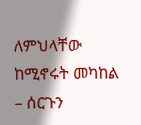ለምህላቸው ከሚኖሩት መካከል – ሰርጉን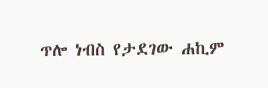ጥሎ ነብስ የታደገው ሐኪም